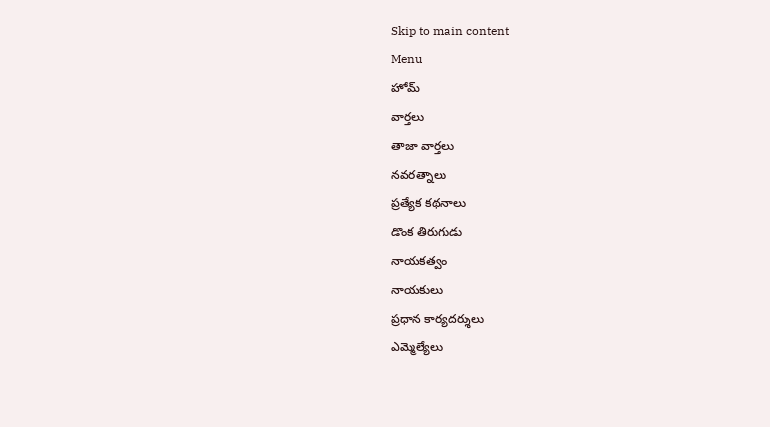Skip to main content
Menu
హోమ్
వార్తలు
తాజా వార్తలు
నవరత్నాలు
ప్రత్యేక కథనాలు
డొంక తిరుగుడు
నాయకత్వం
నాయకులు
ప్రధాన కార్యదర్శులు
ఎమ్మెల్యేలు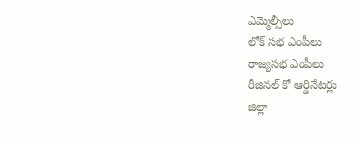ఎమ్మెల్సీలు
లోక్ సభ ఎంపీలు
రాజ్యసభ ఎంపీలు
రీజినల్ కో ఆర్డినేటర్లు
జిల్లా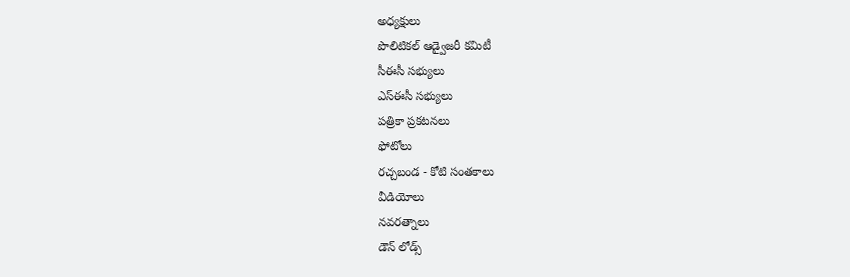అధ్యక్షులు
పొలిటికల్ ఆడ్వైజరీ కమిటీ
సీఈసీ సభ్యులు
ఎస్ఈసీ సభ్యులు
పత్రికా ప్రకటనలు
ఫోటోలు
రచ్చబండ - కోటి సంతకాలు
వీడియోలు
నవరత్నాలు
డౌన్ లోడ్స్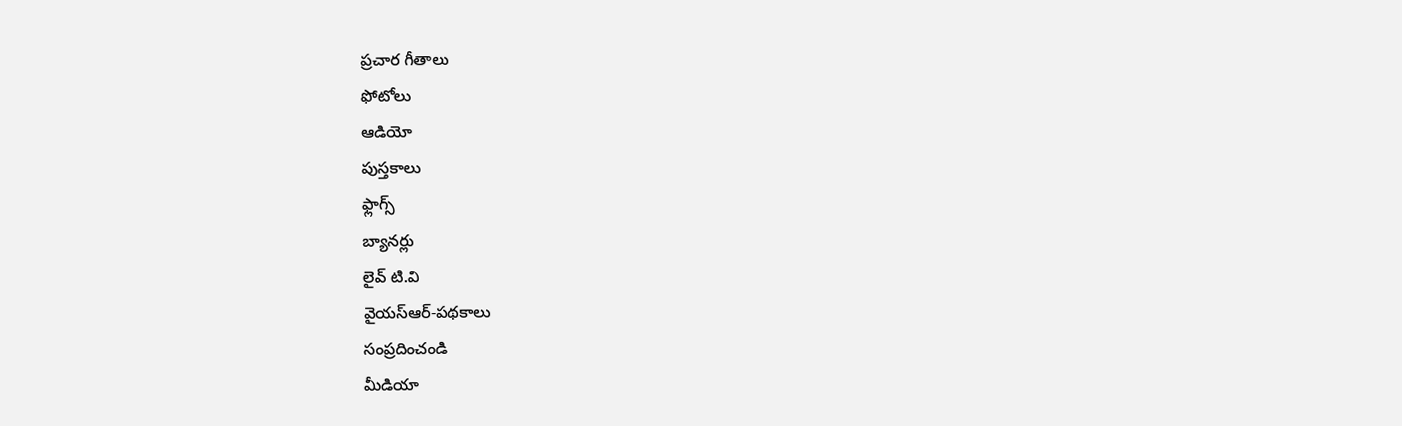ప్రచార గీతాలు
ఫోటోలు
ఆడియో
పుస్తకాలు
ఫ్లాగ్స్
బ్యానర్లు
లైవ్ టి.వి
వైయస్ఆర్-పథకాలు
సంప్రదించండి
మీడియా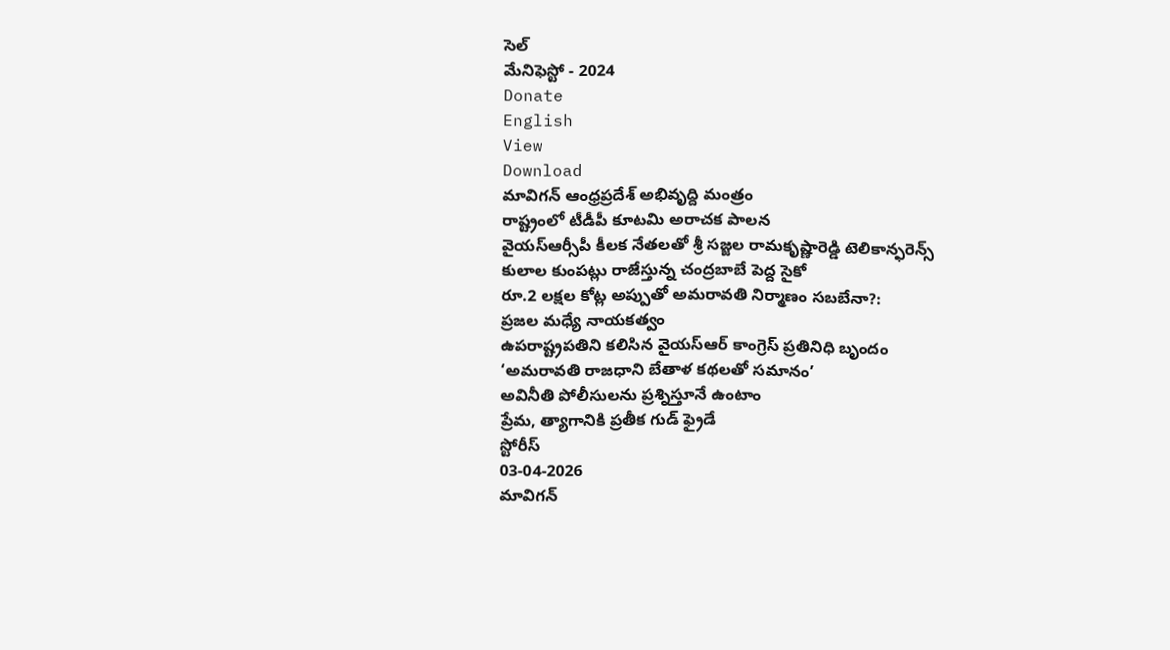సెల్
మేనిఫెస్టో - 2024
Donate
English
View
Download
మావిగన్ ఆంధ్రప్రదేశ్ అభివృద్ది మంత్రం
రాష్ట్రంలో టీడీపీ కూటమి అరాచక పాలన
వైయస్ఆర్సీపీ కీలక నేతలతో శ్రీ సజ్జల రామకృష్ణారెడ్డి టెలికాన్ఫరెన్స్
కులాల కుంపట్లు రాజేస్తున్న చంద్రబాబే పెద్ద సైకో
రూ.2 లక్షల కోట్ల అప్పుతో అమరావతి నిర్మాణం సబబేనా?:
ప్రజల మధ్యే నాయకత్వం
ఉపరాష్ట్రపతిని కలిసిన వైయస్ఆర్ కాంగ్రెస్ ప్రతినిధి బృందం
‘అమరావతి రాజధాని బేతాళ కథలతో సమానం’
అవినీతి పోలీసులను ప్రశ్నిస్తూనే ఉంటాం
ప్రేమ, త్యాగానికి ప్రతీక గుడ్ ఫ్రైడే
స్టోరీస్
03-04-2026
మావిగన్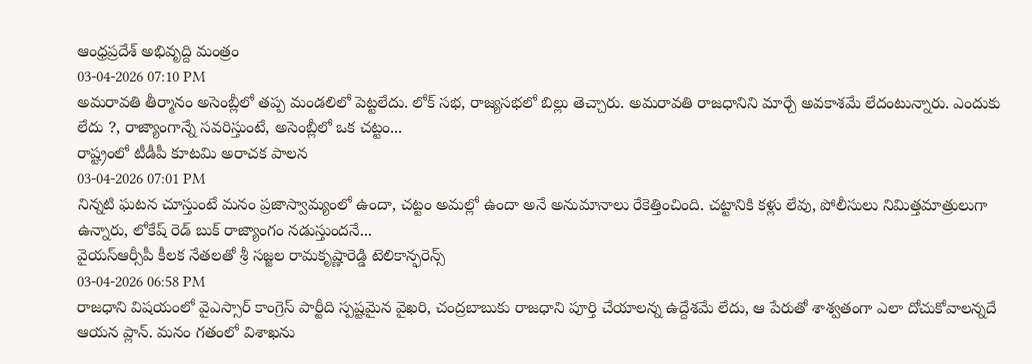ఆంధ్రప్రదేశ్ అభివృద్ది మంత్రం
03-04-2026 07:10 PM
అమరావతి తీర్మానం అసెంబ్లీలో తప్ప మండలిలో పెట్టలేదు. లోక్ సభ, రాజ్యసభలో బిల్లు తెచ్చారు. అమరావతి రాజధానిని మార్చే అవకాశమే లేదంటున్నారు. ఎందుకు లేదు ?, రాజ్యాంగాన్నే సవరిస్తుంటే, అసెంబ్లీలో ఒక చట్టం...
రాష్ట్రంలో టీడీపీ కూటమి అరాచక పాలన
03-04-2026 07:01 PM
నిన్నటి ఘటన చూస్తుంటే మనం ప్రజాస్వామ్యంలో ఉందా, చట్టం అమల్లో ఉందా అనే అనుమానాలు రేకెత్తించింది. చట్టానికి కళ్లు లేవు, పోలీసులు నిమిత్తమాత్రులుగా ఉన్నారు, లోకేష్ రెడ్ బుక్ రాజ్యాంగం నడుస్తుందనే...
వైయస్ఆర్సీపీ కీలక నేతలతో శ్రీ సజ్జల రామకృష్ణారెడ్డి టెలికాన్ఫరెన్స్
03-04-2026 06:58 PM
రాజధాని విషయంలో వైఎస్సార్ కాంగ్రెస్ పార్టీది స్పష్టమైన వైఖరి, చంద్రబాబుకు రాజధాని పూర్తి చేయాలన్న ఉద్దేశమే లేదు, ఆ పేరుతో శాశ్వతంగా ఎలా దోచుకోవాలన్నదే ఆయన ప్లాన్. మనం గతంలో విశాఖను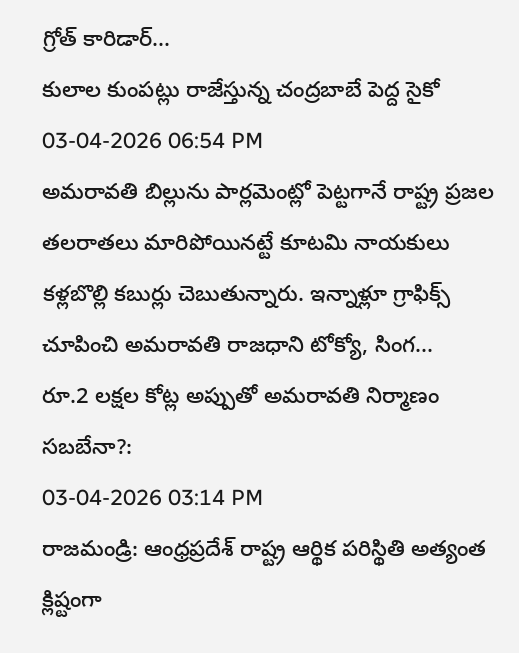గ్రోత్ కారిడార్...
కులాల కుంపట్లు రాజేస్తున్న చంద్రబాబే పెద్ద సైకో
03-04-2026 06:54 PM
అమరావతి బిల్లును పార్లమెంట్లో పెట్టగానే రాష్ట్ర ప్రజల తలరాతలు మారిపోయినట్టే కూటమి నాయకులు కళ్లబొల్లి కబుర్లు చెబుతున్నారు. ఇన్నాళ్లూ గ్రాఫిక్స్ చూపించి అమరావతి రాజధాని టోక్యో, సింగ...
రూ.2 లక్షల కోట్ల అప్పుతో అమరావతి నిర్మాణం సబబేనా?:
03-04-2026 03:14 PM
రాజమండ్రి: ఆంధ్రప్రదేశ్ రాష్ట్ర ఆర్థిక పరిస్థితి అత్యంత క్లిష్టంగా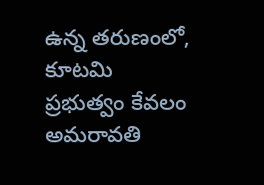ఉన్న తరుణంలో, కూటమి ప్రభుత్వం కేవలం అమరావతి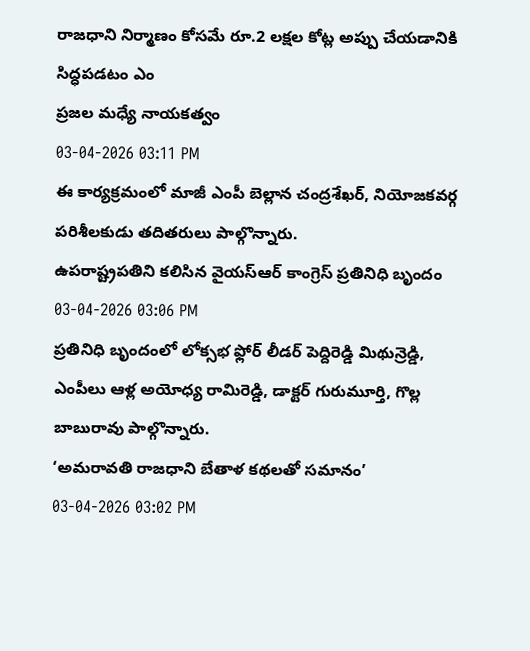రాజధాని నిర్మాణం కోసమే రూ.2 లక్షల కోట్ల అప్పు చేయడానికి సిద్ధపడటం ఎం
ప్రజల మధ్యే నాయకత్వం
03-04-2026 03:11 PM
ఈ కార్యక్రమంలో మాజీ ఎంపీ బెల్లాన చంద్రశేఖర్, నియోజకవర్గ పరిశీలకుడు తదితరులు పాల్గొన్నారు.
ఉపరాష్ట్రపతిని కలిసిన వైయస్ఆర్ కాంగ్రెస్ ప్రతినిధి బృందం
03-04-2026 03:06 PM
ప్రతినిధి బృందంలో లోక్సభ ఫ్లోర్ లీడర్ పెద్దిరెడ్డి మిథున్రెడ్డి, ఎంపీలు ఆళ్ల అయోధ్య రామిరెడ్డి, డాక్టర్ గురుమూర్తి, గొల్ల బాబురావు పాల్గొన్నారు.
‘అమరావతి రాజధాని బేతాళ కథలతో సమానం’
03-04-2026 03:02 PM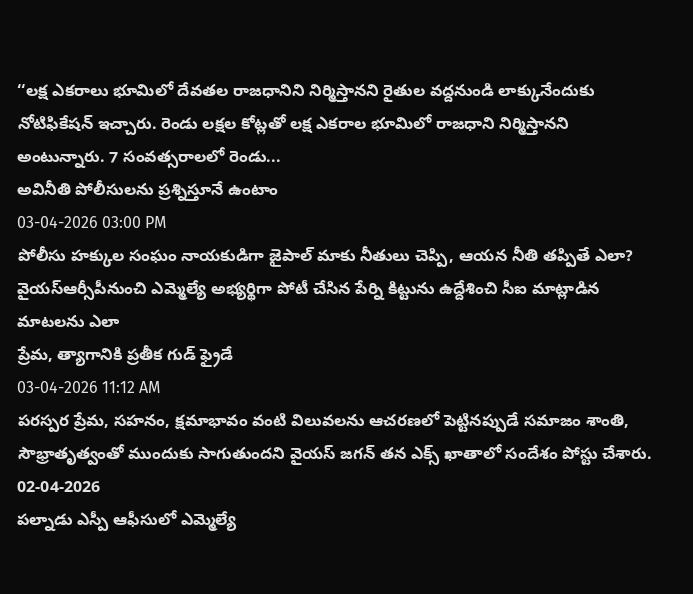‘‘లక్ష ఎకరాలు భూమిలో దేవతల రాజధానిని నిర్మిస్తానని రైతుల వద్దనుండి లాక్కునేందుకు నోటిఫికేషన్ ఇచ్చారు. రెండు లక్షల కోట్లతో లక్ష ఎకరాల భూమిలో రాజధాని నిర్మిస్తానని అంటున్నారు. 7 సంవత్సరాలలో రెండు...
అవినీతి పోలీసులను ప్రశ్నిస్తూనే ఉంటాం
03-04-2026 03:00 PM
పోలీసు హక్కుల సంఘం నాయకుడిగా జైపాల్ మాకు నీతులు చెప్పి, ఆయన నీతి తప్పితే ఎలా? వైయస్ఆర్సీపీనుంచి ఎమ్మెల్యే అభ్యర్థిగా పోటీ చేసిన పేర్ని కిట్టును ఉద్దేశించి సీఐ మాట్లాడిన మాటలను ఎలా
ప్రేమ, త్యాగానికి ప్రతీక గుడ్ ఫ్రైడే
03-04-2026 11:12 AM
పరస్పర ప్రేమ, సహనం, క్షమాభావం వంటి విలువలను ఆచరణలో పెట్టినప్పుడే సమాజం శాంతి, సౌభ్రాతృత్వంతో ముందుకు సాగుతుందని వైయస్ జగన్ తన ఎక్స్ ఖాతాలో సందేశం పోస్టు చేశారు.
02-04-2026
పల్నాడు ఎస్పీ ఆఫీసులో ఎమ్మెల్యే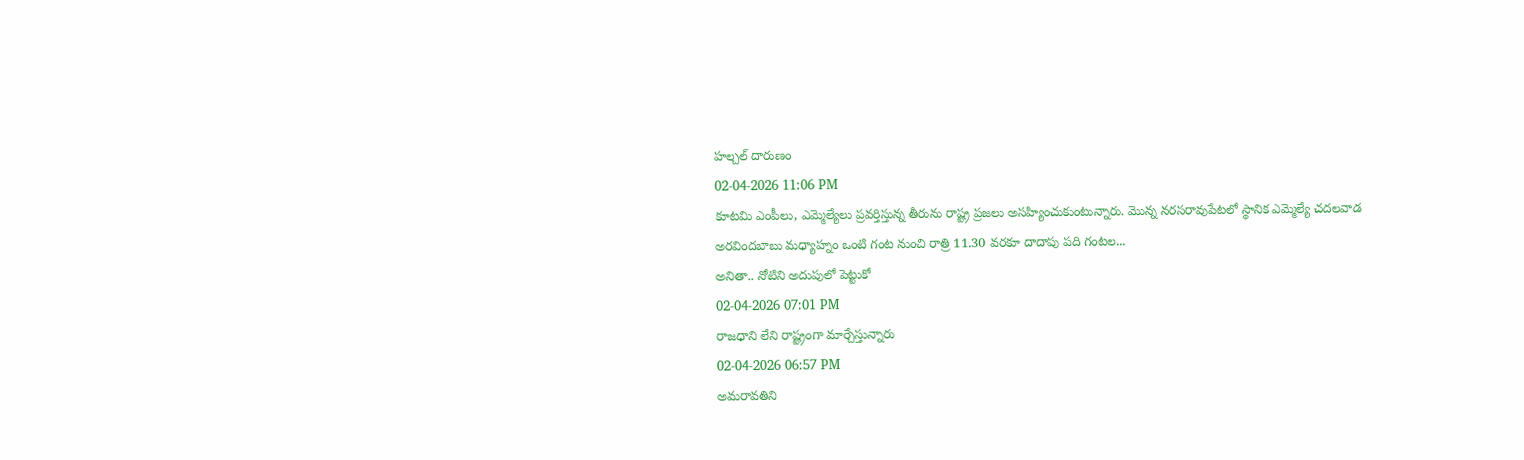హల్చల్ దారుణం
02-04-2026 11:06 PM
కూటమి ఎంపీలు, ఎమ్మెల్యేలు ప్రవర్తిస్తున్న తీరును రాష్ట్ర ప్రజలు అసహ్యించుకుంటున్నారు. మొన్న నరసరావుపేటలో స్థానిక ఎమ్మెల్యే చదలవాడ అరవిందబాబు మధ్యాహ్నం ఒంటి గంట నుంచి రాత్రి 11.30 వరకూ దాదాపు పది గంటల...
అనితా.. నోటిని అదుపులో పెట్టుకో
02-04-2026 07:01 PM
రాజధాని లేని రాష్ట్రంగా మార్చేస్తున్నారు
02-04-2026 06:57 PM
అమరావతిని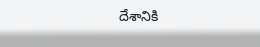దేశానికి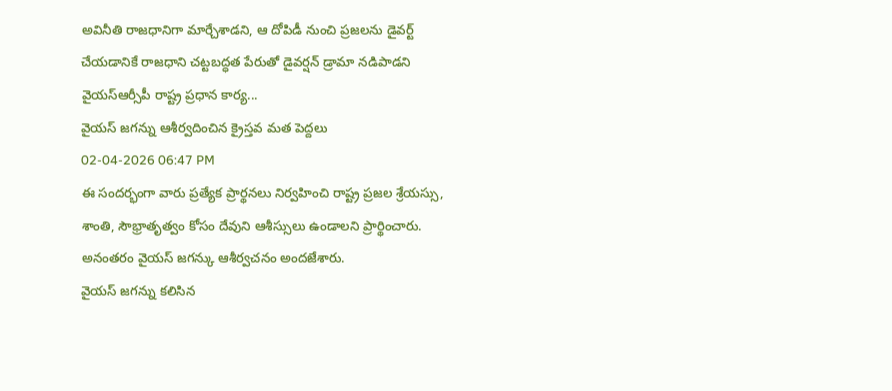అవినీతి రాజధానిగా మార్చేశాడని, ఆ దోపిడీ నుంచి ప్రజలను డైవర్ట్ చేయడానికే రాజధాని చట్టబద్ధత పేరుతో డైవర్షన్ డ్రామా నడిపాడని వైయస్ఆర్సీపీ రాష్ట్ర ప్రధాన కార్య...
వైయస్ జగన్ను ఆశీర్వదించిన క్రైస్తవ మత పెద్దలు
02-04-2026 06:47 PM
ఈ సందర్భంగా వారు ప్రత్యేక ప్రార్థనలు నిర్వహించి రాష్ట్ర ప్రజల శ్రేయస్సు, శాంతి, సౌభ్రాతృత్వం కోసం దేవుని ఆశీస్సులు ఉండాలని ప్రార్థించారు. అనంతరం వైయస్ జగన్కు ఆశీర్వచనం అందజేశారు.
వైయస్ జగన్ను కలిసిన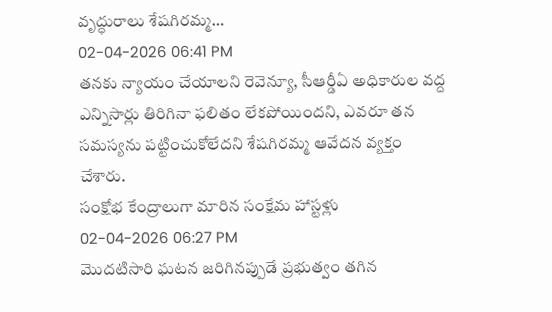వృద్ధురాలు శేషగిరమ్మ…
02-04-2026 06:41 PM
తనకు న్యాయం చేయాలని రెవెన్యూ, సీఆర్డీఏ అధికారుల వద్ద ఎన్నిసార్లు తిరిగినా ఫలితం లేకపోయిందని, ఎవరూ తన సమస్యను పట్టించుకోలేదని శేషగిరమ్మ ఆవేదన వ్యక్తం చేశారు.
సంక్షోభ కేంద్రాలుగా మారిన సంక్షేమ హాస్టళ్లు
02-04-2026 06:27 PM
మొదటిసారి ఘటన జరిగినప్పుడే ప్రభుత్వం తగిన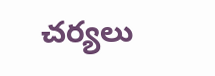చర్యలు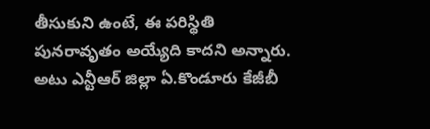తీసుకుని ఉంటే, ఈ పరిస్థితి పునరావృతం అయ్యేది కాదని అన్నారు. అటు ఎన్టీఆర్ జిల్లా ఏ.కొండూరు కేజీబీ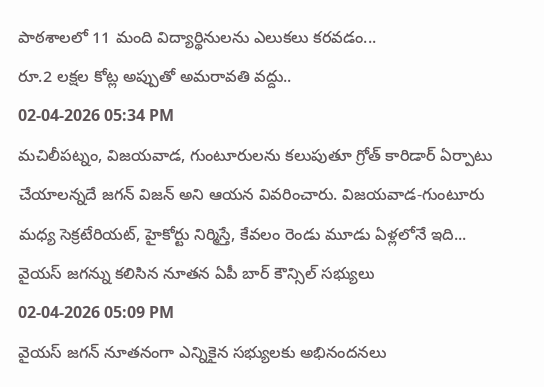పాఠశాలలో 11 మంది విద్యార్థినులను ఎలుకలు కరవడం...
రూ.2 లక్షల కోట్ల అప్పుతో అమరావతి వద్దు..
02-04-2026 05:34 PM
మచిలీపట్నం, విజయవాడ, గుంటూరులను కలుపుతూ గ్రోత్ కారిడార్ ఏర్పాటు చేయాలన్నదే జగన్ విజన్ అని ఆయన వివరించారు. విజయవాడ-గుంటూరు మధ్య సెక్రటేరియట్, హైకోర్టు నిర్మిస్తే, కేవలం రెండు మూడు ఏళ్లలోనే ఇది...
వైయస్ జగన్ను కలిసిన నూతన ఏపీ బార్ కౌన్సిల్ సభ్యులు
02-04-2026 05:09 PM
వైయస్ జగన్ నూతనంగా ఎన్నికైన సభ్యులకు అభినందనలు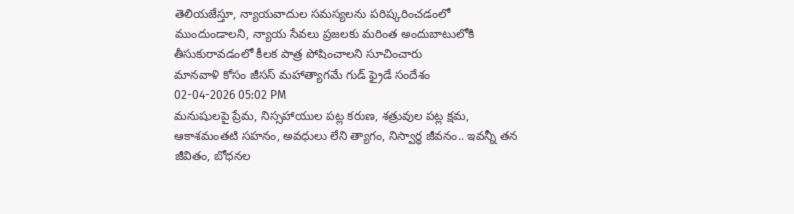తెలియజేస్తూ, న్యాయవాదుల సమస్యలను పరిష్కరించడంలో ముందుండాలని, న్యాయ సేవలు ప్రజలకు మరింత అందుబాటులోకి తీసుకురావడంలో కీలక పాత్ర పోషించాలని సూచించారు
మానవాళి కోసం జీసస్ మహాత్యాగమే గుడ్ ఫ్రైడే సందేశం
02-04-2026 05:02 PM
మనుషులపై ప్రేమ, నిస్సహాయుల పట్ల కరుణ, శత్రువుల పట్ల క్షమ, ఆకాశమంతటి సహనం, అవధులు లేని త్యాగం, నిస్వార్థ జీవనం.. ఇవన్నీ తన జీవితం, బోధనల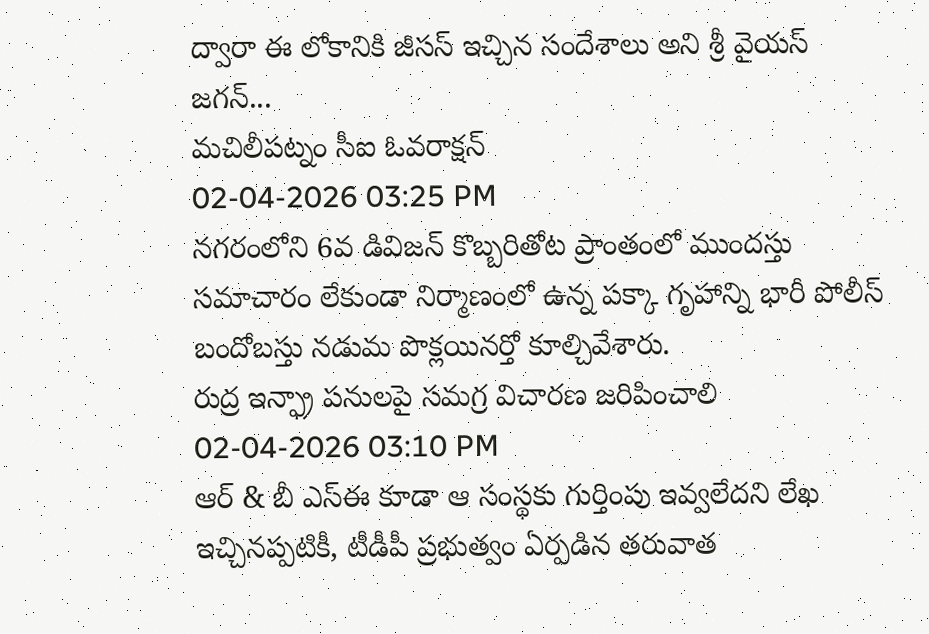ద్వారా ఈ లోకానికి జీసస్ ఇచ్చిన సందేశాలు అని శ్రీ వైయస్ జగన్...
మచిలీపట్నం సీఐ ఓవరాక్షన్
02-04-2026 03:25 PM
నగరంలోని 6వ డివిజన్ కొబ్బరితోట ప్రాంతంలో ముందస్తు సమాచారం లేకుండా నిర్మాణంలో ఉన్న పక్కా గృహాన్ని భారీ పోలీస్ బందోబస్తు నడుమ పొక్లయినర్తో కూల్చివేశారు.
రుద్ర ఇన్ఫ్రా పనులపై సమగ్ర విచారణ జరిపించాలి
02-04-2026 03:10 PM
ఆర్ & బీ ఎస్ఈ కూడా ఆ సంస్థకు గుర్తింపు ఇవ్వలేదని లేఖ ఇచ్చినప్పటికీ, టీడీపీ ప్రభుత్వం ఏర్పడిన తరువాత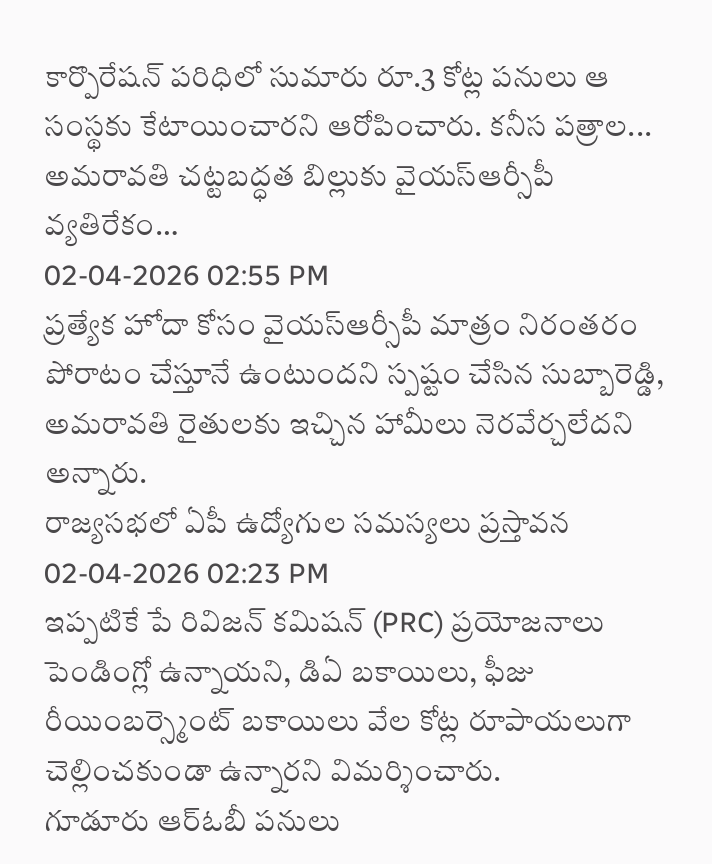కార్పొరేషన్ పరిధిలో సుమారు రూ.3 కోట్ల పనులు ఆ సంస్థకు కేటాయించారని ఆరోపించారు. కనీస పత్రాల...
అమరావతి చట్టబద్ధత బిల్లుకు వైయస్ఆర్సీపీ వ్యతిరేకం…
02-04-2026 02:55 PM
ప్రత్యేక హోదా కోసం వైయస్ఆర్సీపీ మాత్రం నిరంతరం పోరాటం చేస్తూనే ఉంటుందని స్పష్టం చేసిన సుబ్బారెడ్డి, అమరావతి రైతులకు ఇచ్చిన హామీలు నెరవేర్చలేదని అన్నారు.
రాజ్యసభలో ఏపీ ఉద్యోగుల సమస్యలు ప్రస్తావన
02-04-2026 02:23 PM
ఇప్పటికే పే రివిజన్ కమిషన్ (PRC) ప్రయోజనాలు పెండింగ్లో ఉన్నాయని, డిఏ బకాయిలు, ఫీజు రీయింబర్స్మెంట్ బకాయిలు వేల కోట్ల రూపాయలుగా చెల్లించకుండా ఉన్నారని విమర్శించారు.
గూడూరు ఆర్ఓబీ పనులు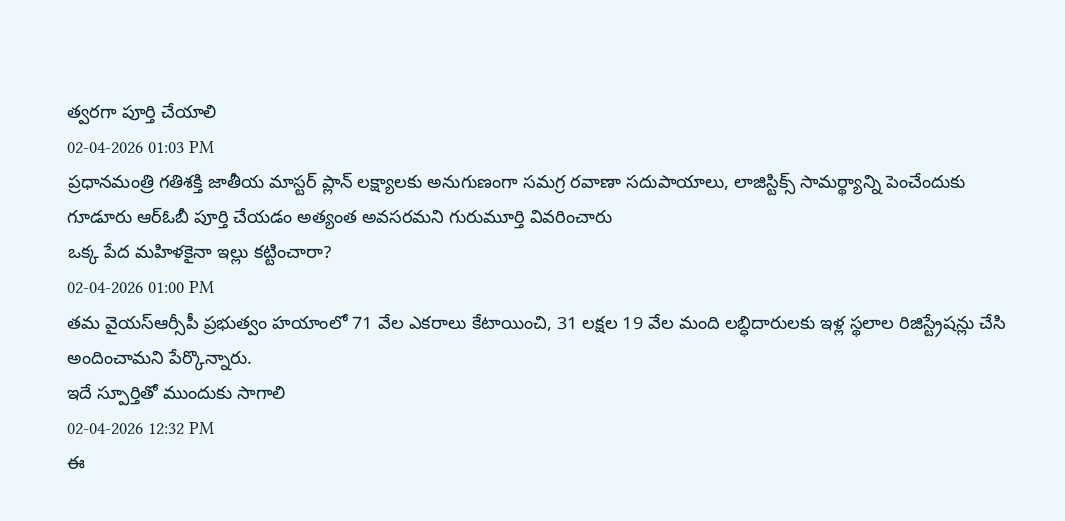త్వరగా పూర్తి చేయాలి
02-04-2026 01:03 PM
ప్రధానమంత్రి గతిశక్తి జాతీయ మాస్టర్ ప్లాన్ లక్ష్యాలకు అనుగుణంగా సమగ్ర రవాణా సదుపాయాలు, లాజిస్టిక్స్ సామర్థ్యాన్ని పెంచేందుకు గూడూరు ఆర్ఓబీ పూర్తి చేయడం అత్యంత అవసరమని గురుమూర్తి వివరించారు
ఒక్క పేద మహిళకైనా ఇల్లు కట్టించారా?
02-04-2026 01:00 PM
తమ వైయస్ఆర్సీపీ ప్రభుత్వం హయాంలో 71 వేల ఎకరాలు కేటాయించి, 31 లక్షల 19 వేల మంది లబ్ధిదారులకు ఇళ్ల స్థలాల రిజిస్ట్రేషన్లు చేసి అందించామని పేర్కొన్నారు.
ఇదే స్పూర్తితో ముందుకు సాగాలి
02-04-2026 12:32 PM
ఈ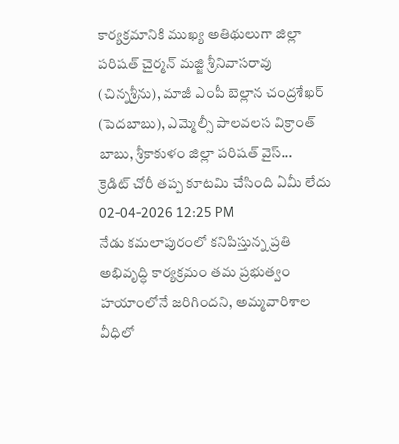కార్యక్రమానికి ముఖ్య అతిథులుగా జిల్లా పరిషత్ చైర్మన్ మజ్జి శ్రీనివాసరావు (చిన్నశ్రీను), మాజీ ఎంపీ బెల్లాన చంద్రశేఖర్ (పెదబాబు), ఎమ్మెల్సీ పాలవలస విక్రాంత్ బాబు, శ్రీకాకుళం జిల్లా పరిషత్ వైస్...
క్రెడిట్ చోరీ తప్ప కూటమి చేసింది ఏమీ లేదు
02-04-2026 12:25 PM
నేడు కమలాపురంలో కనిపిస్తున్న ప్రతి అభివృద్ధి కార్యక్రమం తమ ప్రభుత్వం హయాంలోనే జరిగిందని, అమ్మవారిశాల వీధిలో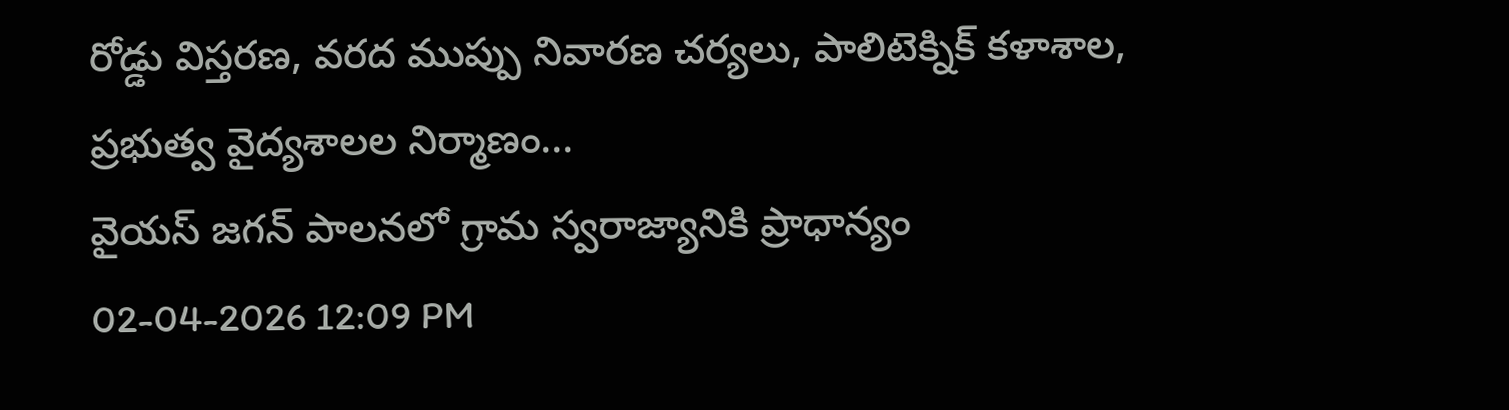రోడ్డు విస్తరణ, వరద ముప్పు నివారణ చర్యలు, పాలిటెక్నిక్ కళాశాల, ప్రభుత్వ వైద్యశాలల నిర్మాణం...
వైయస్ జగన్ పాలనలో గ్రామ స్వరాజ్యానికి ప్రాధాన్యం
02-04-2026 12:09 PM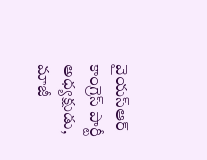వైయస్ఆర్ కాంగ్రెస్ పార్టీ అధ్యక్షుడు, మాజీ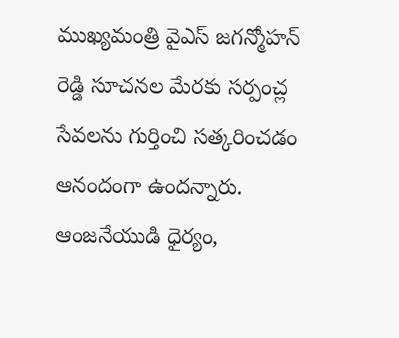ముఖ్యమంత్రి వైఎస్ జగన్మోహన్ రెడ్డి సూచనల మేరకు సర్పంచ్ల సేవలను గుర్తించి సత్కరించడం ఆనందంగా ఉందన్నారు.
ఆంజనేయుడి ధైర్యం,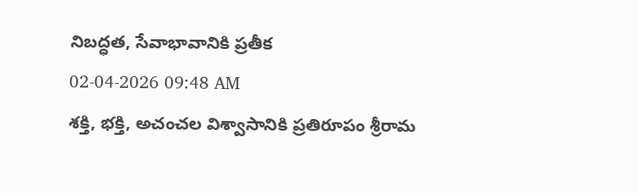నిబద్ధత, సేవాభావానికి ప్రతీక
02-04-2026 09:48 AM
శక్తి, భక్తి, అచంచల విశ్వాసానికి ప్రతిరూపం శ్రీరామ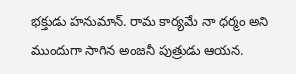భక్తుడు హనుమాన్. రామ కార్యమే నా ధర్మం అని ముందుగా సాగిన అంజనీ పుత్రుడు ఆయన.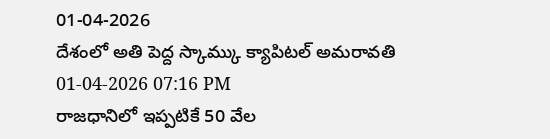01-04-2026
దేశంలో అతి పెద్ద స్కామ్కు క్యాపిటల్ అమరావతి
01-04-2026 07:16 PM
రాజధానిలో ఇప్పటికే 50 వేల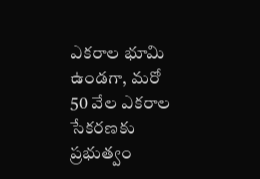ఎకరాల భూమి ఉండగా, మరో 50 వేల ఎకరాల సేకరణకు ప్రభుత్వం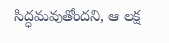సిద్ధమవుతోందని, ఆ లక్ష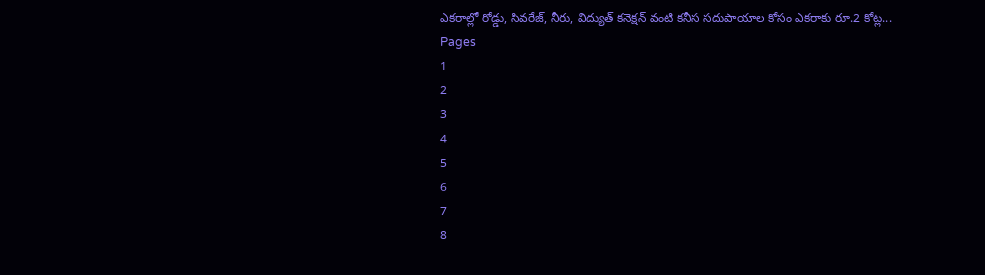ఎకరాల్లో రోడ్డు, సివరేజ్, నీరు, విద్యుత్ కనెక్షన్ వంటి కనీస సదుపాయాల కోసం ఎకరాకు రూ.2 కోట్ల...
Pages
1
2
3
4
5
6
7
8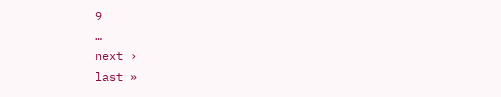9
…
next ›
last »